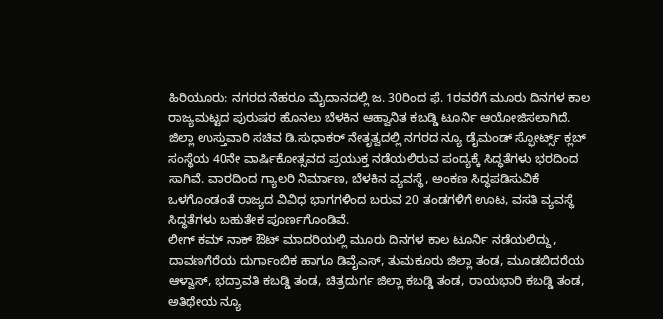ಹಿರಿಯೂರು: ನಗರದ ನೆಹರೂ ಮೈದಾನದಲ್ಲಿ ಜ. 30ರಿಂದ ಫೆ. 1ರವರೆಗೆ ಮೂರು ದಿನಗಳ ಕಾಲ ರಾಜ್ಯಮಟ್ಟದ ಪುರುಷರ ಹೊನಲು ಬೆಳಕಿನ ಆಹ್ವಾನಿತ ಕಬಡ್ಡಿ ಟೂರ್ನಿ ಆಯೋಜಿಸಲಾಗಿದೆ.
ಜಿಲ್ಲಾ ಉಸ್ತುವಾರಿ ಸಚಿವ ಡಿ.ಸುಧಾಕರ್ ನೇತೃತ್ವದಲ್ಲಿ ನಗರದ ನ್ಯೂ ಡೈಮಂಡ್ ಸ್ಫೋರ್ಟ್ಸ್ ಕ್ಲಬ್ ಸಂಸ್ಥೆಯ 40ನೇ ವಾರ್ಷಿಕೋತ್ಸವದ ಪ್ರಯುಕ್ತ ನಡೆಯಲಿರುವ ಪಂದ್ಯಕ್ಕೆ ಸಿದ್ಧತೆಗಳು ಭರದಿಂದ ಸಾಗಿವೆ. ವಾರದಿಂದ ಗ್ಯಾಲರಿ ನಿರ್ಮಾಣ, ಬೆಳಕಿನ ವ್ಯವಸ್ಥೆ, ಅಂಕಣ ಸಿದ್ಧಪಡಿಸುವಿಕೆ ಒಳಗೊಂಡಂತೆ ರಾಜ್ಯದ ವಿವಿಧ ಭಾಗಗಳಿಂದ ಬರುವ 20 ತಂಡಗಳಿಗೆ ಊಟ, ವಸತಿ ವ್ಯವಸ್ಥೆ ಸಿದ್ಧತೆಗಳು ಬಹುತೇಕ ಪೂರ್ಣಗೊಂಡಿವೆ.
ಲೀಗ್ ಕಮ್ ನಾಕ್ ಔಟ್ ಮಾದರಿಯಲ್ಲಿ ಮೂರು ದಿನಗಳ ಕಾಲ ಟೂರ್ನಿ ನಡೆಯಲಿದ್ದು, ದಾವಣಗೆರೆಯ ದುರ್ಗಾಂಬಿಕ ಹಾಗೂ ಡಿವೈಎಸ್, ತುಮಕೂರು ಜಿಲ್ಲಾ ತಂಡ, ಮೂಡಬಿದರೆಯ ಆಳ್ವಾಸ್, ಭದ್ರಾವತಿ ಕಬಡ್ಡಿ ತಂಡ, ಚಿತ್ರದುರ್ಗ ಜಿಲ್ಲಾ ಕಬಡ್ಡಿ ತಂಡ, ರಾಯಭಾರಿ ಕಬಡ್ಡಿ ತಂಡ, ಅತಿಥೇಯ ನ್ಯೂ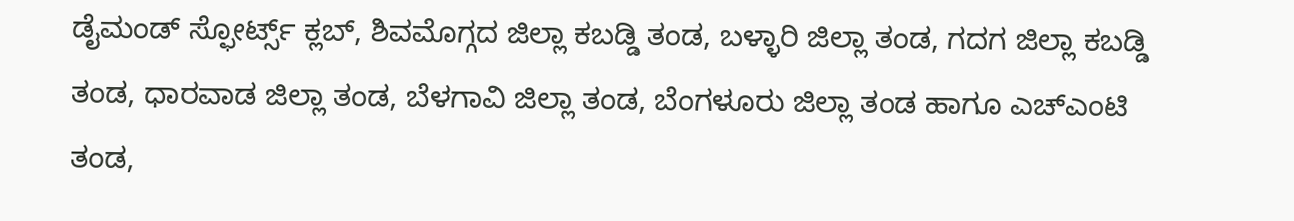ಡೈಮಂಡ್ ಸ್ಫೋರ್ಟ್ಸ್ ಕ್ಲಬ್, ಶಿವಮೊಗ್ಗದ ಜಿಲ್ಲಾ ಕಬಡ್ಡಿ ತಂಡ, ಬಳ್ಳಾರಿ ಜಿಲ್ಲಾ ತಂಡ, ಗದಗ ಜಿಲ್ಲಾ ಕಬಡ್ಡಿ ತಂಡ, ಧಾರವಾಡ ಜಿಲ್ಲಾ ತಂಡ, ಬೆಳಗಾವಿ ಜಿಲ್ಲಾ ತಂಡ, ಬೆಂಗಳೂರು ಜಿಲ್ಲಾ ತಂಡ ಹಾಗೂ ಎಚ್ಎಂಟಿ ತಂಡ,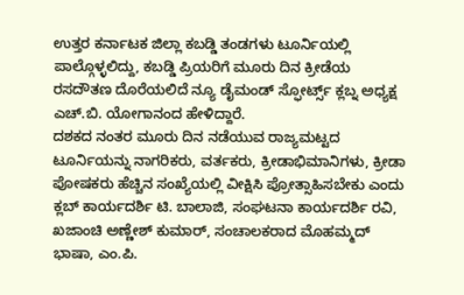ಉತ್ತರ ಕರ್ನಾಟಕ ಜಿಲ್ಲಾ ಕಬಡ್ಡಿ ತಂಡಗಳು ಟೂರ್ನಿಯಲ್ಲಿ ಪಾಲ್ಗೊಳ್ಳಲಿದ್ದು, ಕಬಡ್ಡಿ ಪ್ರಿಯರಿಗೆ ಮೂರು ದಿನ ಕ್ರೀಡೆಯ ರಸದೌತಣ ದೊರೆಯಲಿದೆ ನ್ಯೂ ಡೈಮಂಡ್ ಸ್ಫೋರ್ಟ್ಸ್ ಕ್ಲಬ್ನ ಅಧ್ಯಕ್ಷ ಎಚ್.ಬಿ. ಯೋಗಾನಂದ ಹೇಳಿದ್ದಾರೆ.
ದಶಕದ ನಂತರ ಮೂರು ದಿನ ನಡೆಯುವ ರಾಜ್ಯಮಟ್ಟದ ಟೂರ್ನಿಯನ್ನು ನಾಗರಿಕರು, ವರ್ತಕರು, ಕ್ರೀಡಾಭಿಮಾನಿಗಳು, ಕ್ರೀಡಾ ಪೋಷಕರು ಹೆಚ್ಚಿನ ಸಂಖ್ಯೆಯಲ್ಲಿ ವೀಕ್ಷಿಸಿ ಪ್ರೋತ್ಸಾಹಿಸಬೇಕು ಎಂದು ಕ್ಲಬ್ ಕಾರ್ಯದರ್ಶಿ ಟಿ. ಬಾಲಾಜಿ, ಸಂಘಟನಾ ಕಾರ್ಯದರ್ಶಿ ರವಿ, ಖಜಾಂಚಿ ಅಣ್ಣೇಶ್ ಕುಮಾರ್, ಸಂಚಾಲಕರಾದ ಮೊಹಮ್ಮದ್ ಭಾಷಾ, ಎಂ.ಪಿ.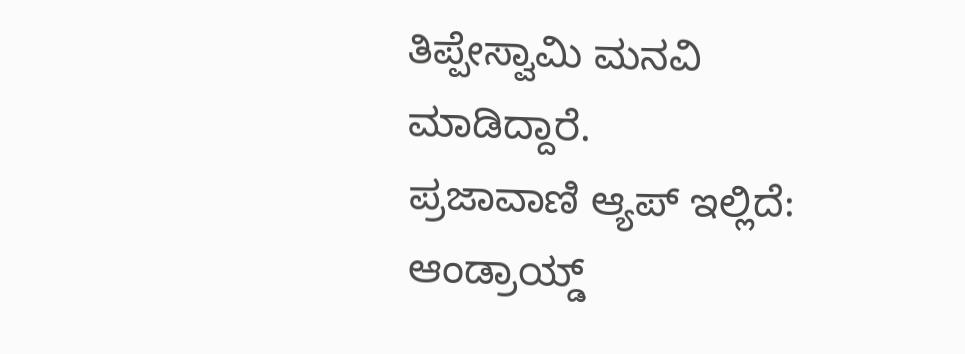ತಿಪ್ಪೇಸ್ವಾಮಿ ಮನವಿ ಮಾಡಿದ್ದಾರೆ.
ಪ್ರಜಾವಾಣಿ ಆ್ಯಪ್ ಇಲ್ಲಿದೆ: ಆಂಡ್ರಾಯ್ಡ್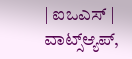| ಐಒಎಸ್ | ವಾಟ್ಸ್ಆ್ಯಪ್,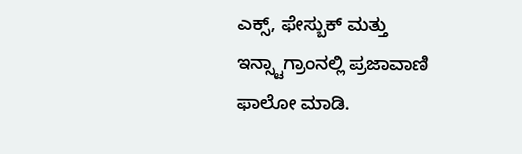ಎಕ್ಸ್, ಫೇಸ್ಬುಕ್ ಮತ್ತು ಇನ್ಸ್ಟಾಗ್ರಾಂನಲ್ಲಿ ಪ್ರಜಾವಾಣಿ ಫಾಲೋ ಮಾಡಿ.